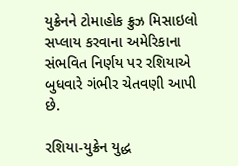યુક્રેનને ટોમાહોક ક્રુઝ મિસાઇલો સપ્લાય કરવાના અમેરિકાના સંભવિત નિર્ણય પર રશિયાએ બુધવારે ગંભીર ચેતવણી આપી છે.

રશિયા-યુક્રેન યુદ્ધ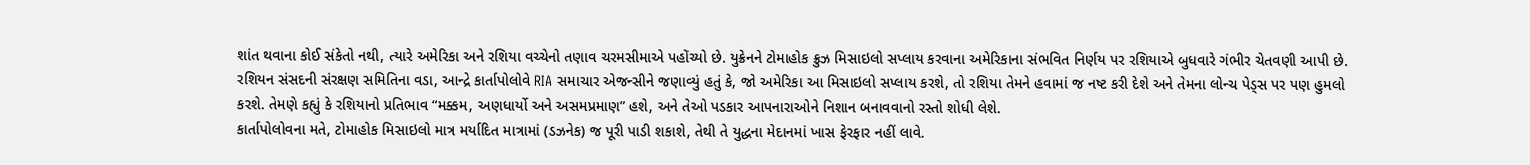શાંત થવાના કોઈ સંકેતો નથી, ત્યારે અમેરિકા અને રશિયા વચ્ચેનો તણાવ ચરમસીમાએ પહોંચ્યો છે. યુક્રેનને ટોમાહોક ક્રુઝ મિસાઇલો સપ્લાય કરવાના અમેરિકાના સંભવિત નિર્ણય પર રશિયાએ બુધવારે ગંભીર ચેતવણી આપી છે.
રશિયન સંસદની સંરક્ષણ સમિતિના વડા, આન્દ્રે કાર્તાપોલોવે RIA સમાચાર એજન્સીને જણાવ્યું હતું કે, જો અમેરિકા આ મિસાઇલો સપ્લાય કરશે, તો રશિયા તેમને હવામાં જ નષ્ટ કરી દેશે અને તેમના લોન્ચ પેડ્સ પર પણ હુમલો કરશે. તેમણે કહ્યું કે રશિયાનો પ્રતિભાવ “મક્કમ, અણધાર્યો અને અસમપ્રમાણ” હશે, અને તેઓ પડકાર આપનારાઓને નિશાન બનાવવાનો રસ્તો શોધી લેશે.
કાર્તાપોલોવના મતે, ટોમાહોક મિસાઇલો માત્ર મર્યાદિત માત્રામાં (ડઝનેક) જ પૂરી પાડી શકાશે, તેથી તે યુદ્ધના મેદાનમાં ખાસ ફેરફાર નહીં લાવે.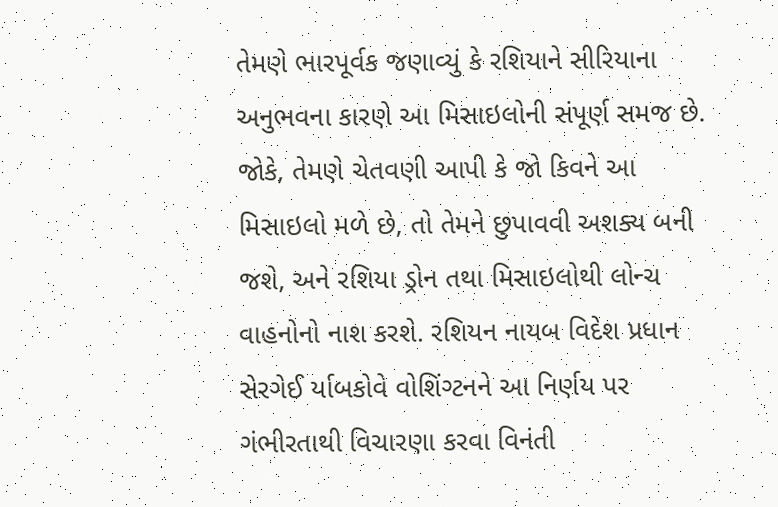તેમણે ભારપૂર્વક જણાવ્યું કે રશિયાને સીરિયાના અનુભવના કારણે આ મિસાઇલોની સંપૂર્ણ સમજ છે. જોકે, તેમણે ચેતવણી આપી કે જો કિવને આ મિસાઇલો મળે છે, તો તેમને છુપાવવી અશક્ય બની જશે, અને રશિયા ડ્રોન તથા મિસાઇલોથી લોન્ચ વાહનોનો નાશ કરશે. રશિયન નાયબ વિદેશ પ્રધાન સેરગેઈ ર્યાબકોવે વોશિંગ્ટનને આ નિર્ણય પર ગંભીરતાથી વિચારણા કરવા વિનંતી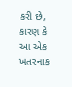કરી છે, કારણ કે આ એક ખતરનાક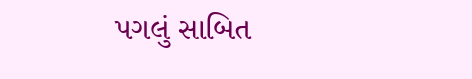પગલું સાબિત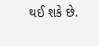થઈ શકે છે.